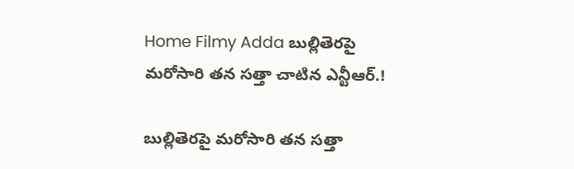Home Filmy Adda బుల్లితెరపై మరోసారి తన సత్తా చాటిన ఎన్టీఆర్.!

బుల్లితెరపై మరోసారి తన సత్తా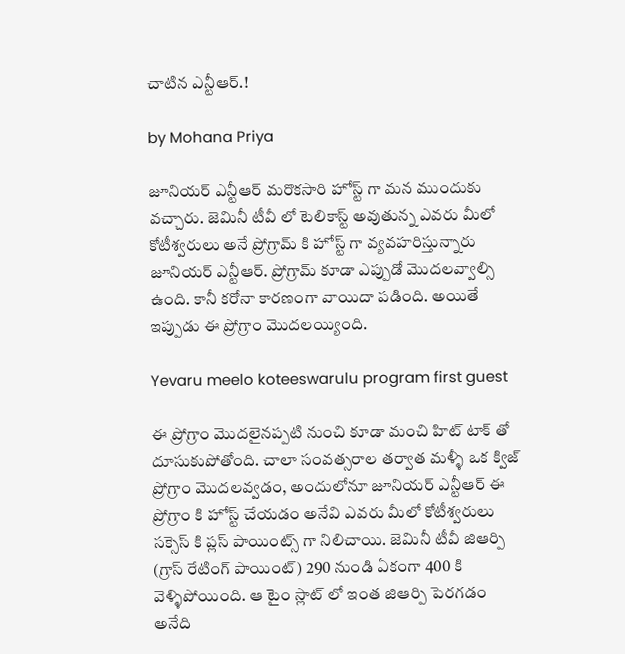చాటిన ఎన్టీఆర్.!

by Mohana Priya

జూనియర్ ఎన్టీఆర్ మరొకసారి హోస్ట్ గా మన ముందుకు వచ్చారు. జెమినీ టీవీ లో టెలికాస్ట్ అవుతున్న ఎవరు మీలో కోటీశ్వరులు అనే ప్రోగ్రామ్ కి హోస్ట్ గా వ్యవహరిస్తున్నారు జూనియర్ ఎన్టీఆర్. ప్రోగ్రామ్ కూడా ఎప్పుడో మొదలవ్వాల్సి ఉంది. కానీ కరోనా కారణంగా వాయిదా పడింది. అయితే ఇప్పుడు ఈ ప్రోగ్రాం మొదలయ్యింది.

Yevaru meelo koteeswarulu program first guest

ఈ ప్రోగ్రాం మొదలైనప్పటి నుంచి కూడా మంచి హిట్ టాక్ తో దూసుకుపోతోంది. చాలా సంవత్సరాల తర్వాత మళ్ళీ ఒక క్విజ్ ప్రోగ్రాం మొదలవ్వడం, అందులోనూ జూనియర్ ఎన్టీఆర్ ఈ ప్రోగ్రాం కి హోస్ట్ చేయడం అనేవి ఎవరు మీలో కోటీశ్వరులు సక్సెస్ కి ప్లస్ పాయింట్స్ గా నిలిచాయి. జెమినీ టీవీ జిఆర్పి (గ్రాస్ రేటింగ్ పాయింట్) 290 నుండి ఏకంగా 400 కి వెళ్ళిపోయింది. ఆ టైం స్లాట్ లో ఇంత జిఆర్పి పెరగడం అనేది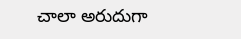చాలా అరుదుగా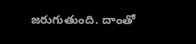జరుగుతుంది. దాంతో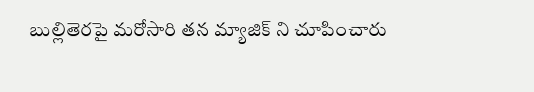బుల్లితెరపై మరోసారి తన మ్యాజిక్ ని చూపించారు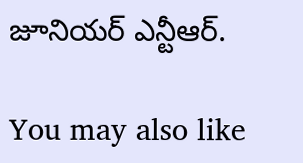జూనియర్ ఎన్టీఆర్.

You may also like